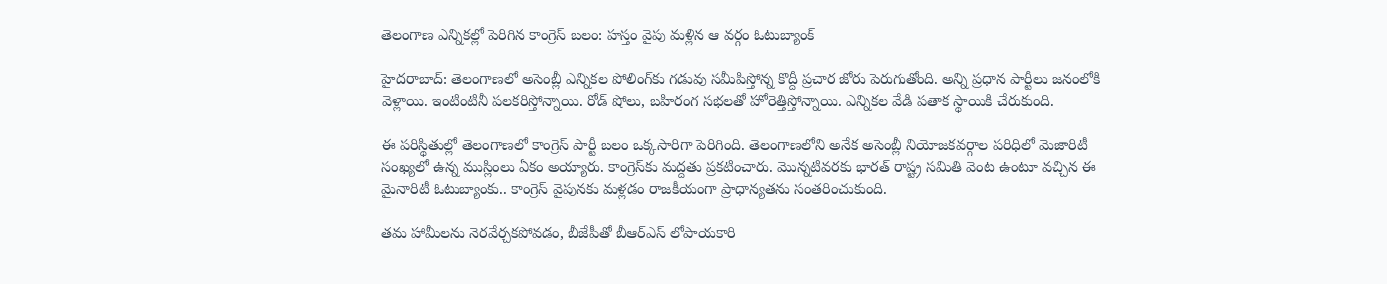తెలంగాణ ఎన్నికల్లో పెరిగిన కాంగ్రెస్ బలం: హస్తం వైపు మళ్లిన ఆ వర్గం ఓటుబ్యాంక్

హైదరాబాద్: తెలంగాణలో అసెంబ్లీ ఎన్నికల పోలింగ్‌కు గడువు సమీపిస్తోన్న కొద్దీ ప్రచార జోరు పెరుగుతోంది. అన్ని ప్రధాన పార్టీలు జనంలోకి వెళ్లాయి. ఇంటింటినీ పలకరిస్తోన్నాయి. రోడ్ షోలు, బహిరంగ సభలతో హోరెత్తిస్తోన్నాయి. ఎన్నికల వేడి పతాక స్థాయికి చేరుకుంది.

ఈ పరిస్థితుల్లో తెలంగాణలో కాంగ్రెస్ పార్టీ బలం ఒక్కసారిగా పెరిగింది. తెలంగాణలోని అనేక అసెంబ్లీ నియోజకవర్గాల పరిధిలో మెజారిటీ సంఖ్యలో ఉన్న ముస్లింలు ఏకం అయ్యారు. కాంగ్రెస్‌కు మద్దతు ప్రకటించారు. మొన్నటివరకు భారత్ రాష్ట్ర సమితి వెంట ఉంటూ వచ్చిన ఈ మైనారిటీ ఓటుబ్యాంకు.. కాంగ్రెస్ వైపునకు మళ్లడం రాజకీయంగా ప్రాధాన్యతను సంతరించుకుంది.

తమ హామీలను నెరవేర్చకపోవడం, బీజేపీతో బీఆర్ఎస్ లోపాయకారి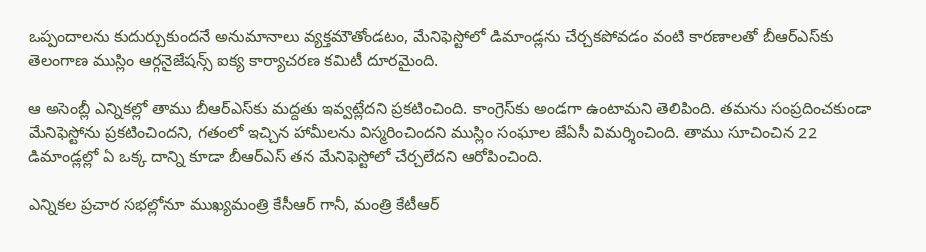ఒప్పందాలను కుదుర్చుకుందనే అనుమానాలు వ్యక్తమౌతోండటం, మేనిఫెస్టోలో డిమాండ్లను చేర్చకపోవడం వంటి కారణాలతో బీఆర్ఎస్‌కు తెలంగాణ ముస్లిం ఆర్గనైజేషన్స్ ఐక్య కార్యాచరణ కమిటీ దూరమైంది.

ఆ అసెంబ్లీ ఎన్నికల్లో తాము బీఆర్ఎస్‌కు మద్దతు ఇవ్వట్లేదని ప్రకటించింది. కాంగ్రెస్‌కు అండగా ఉంటామని తెలిపింది. తమను సంప్రదించకుండా మేనిఫెస్టోను ప్రకటించిందని, గతంలో ఇచ్చిన హామీలను విస్మరించిందని ముస్లిం సంఘాల జేఏసీ విమర్శించింది. తాము సూచించిన 22 డిమాండ్లల్లో ఏ ఒక్క దాన్ని కూడా బీఆర్ఎస్ తన మేనిఫెస్టోలో చేర్చలేదని ఆరోపించింది.

ఎన్నికల ప్రచార సభల్లోనూ ముఖ్యమంత్రి కేసీఆర్ గానీ, మంత్రి కేటీఆర్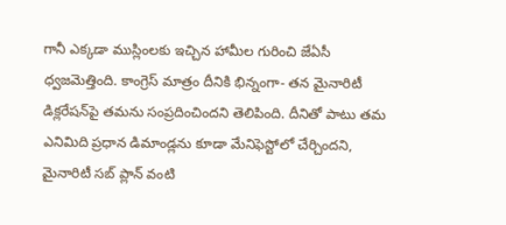గానీ ఎక్కడా ముస్లింలకు ఇచ్చిన హామీల గురించి జేఏసీ ధ్వజమెత్తింది. కాంగ్రెస్ మాత్రం దీనికి భిన్నంగా- తన మైనారిటీ డిక్లరేషన్‌పై తమను సంప్రదించిందని తెలిపింది. దీనితో పాటు తమ ఎనిమిది ప్రధాన డిమాండ్లను కూడా మేనిఫెస్టోలో చేర్చిందని, మైనారిటీ సబ్ ప్లాన్ వంటి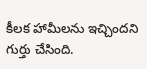కీలక హామీలను ఇచ్చిందని గుర్తు చేసింది.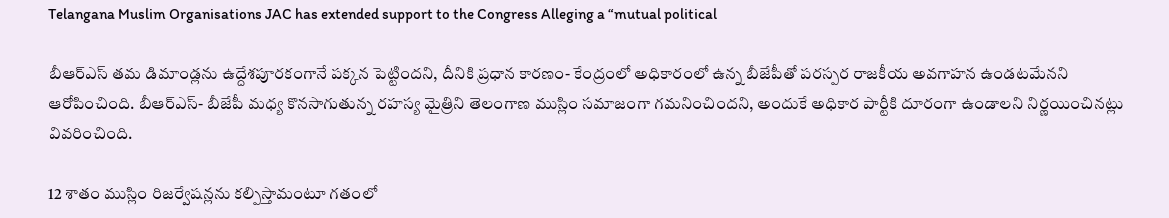Telangana Muslim Organisations JAC has extended support to the Congress Alleging a “mutual political

బీఆర్ఎస్ తమ డిమాండ్లను ఉద్దేశపూరకంగానే పక్కన పెట్టిందని, దీనికి ప్రధాన కారణం- కేంద్రంలో అధికారంలో ఉన్న బీజేపీతో పరస్పర రాజకీయ అవగాహన ఉండటమేనని ఆరోపించింది. బీఆర్ఎస్- బీజేపీ మధ్య కొనసాగుతున్న రహస్య మైత్రిని తెలంగాణ ముస్లిం సమాజంగా గమనించిందని, అందుకే అధికార పార్టీకి దూరంగా ఉండాలని నిర్ణయించినట్లు వివరించింది.

12 శాతం ముస్లిం రిజర్వేషన్లను కల్పిస్తామంటూ గతంలో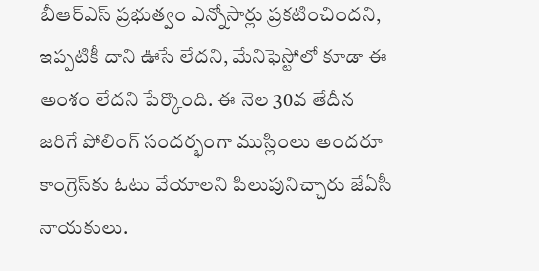బీఆర్ఎస్ ప్రభుత్వం ఎన్నోసార్లు ప్రకటించిందని, ఇప్పటికీ దాని ఊసే లేదని, మేనిఫెస్టోలో కూడా ఈ అంశం లేదని పేర్కొంది. ఈ నెల 30వ తేదీన జరిగే పోలింగ్ సందర్భంగా ముస్లింలు అందరూ కాంగ్రెస్‌కు ఓటు వేయాలని పిలుపునిచ్చారు జేఏసీ నాయకులు.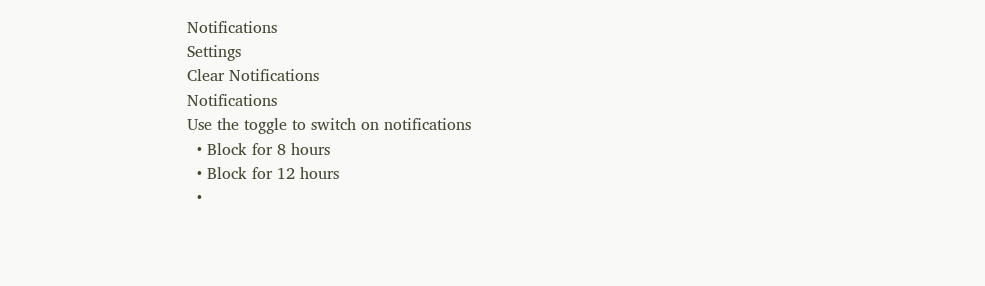Notifications
Settings
Clear Notifications
Notifications
Use the toggle to switch on notifications
  • Block for 8 hours
  • Block for 12 hours
  •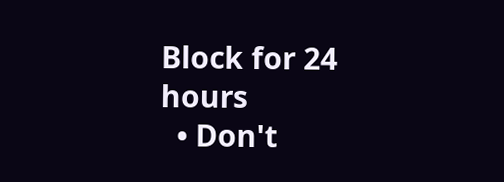Block for 24 hours
  • Don't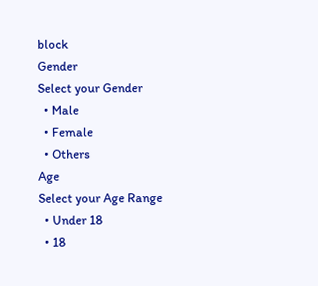block
Gender
Select your Gender
  • Male
  • Female
  • Others
Age
Select your Age Range
  • Under 18
  • 18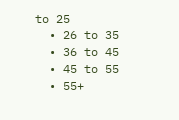to 25
  • 26 to 35
  • 36 to 45
  • 45 to 55
  • 55+